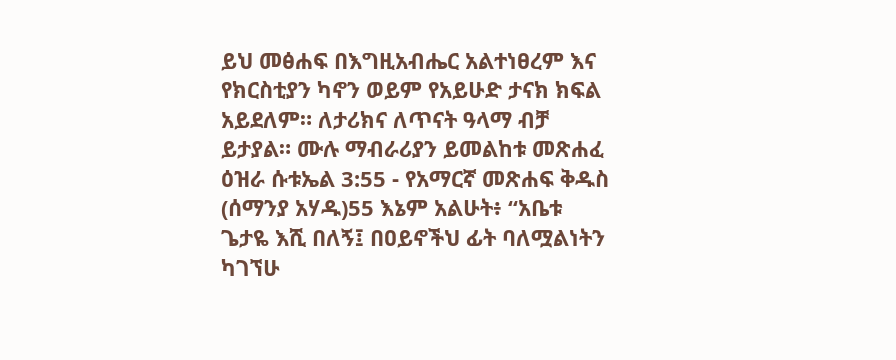ይህ መፅሐፍ በእግዚአብሔር አልተነፀረም እና የክርስቲያን ካኖን ወይም የአይሁድ ታናክ ክፍል አይደለም። ለታሪክና ለጥናት ዓላማ ብቻ ይታያል። ሙሉ ማብራሪያን ይመልከቱ መጽሐፈ ዕዝራ ሱቱኤል 3:55 - የአማርኛ መጽሐፍ ቅዱስ (ሰማንያ አሃዱ)55 እኔም አልሁት፥ “አቤቱ ጌታዬ እሺ በለኝ፤ በዐይኖችህ ፊት ባለሟልነትን ካገኘሁ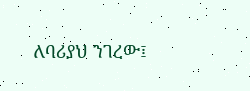ለባሪያህ ንገረው፤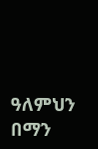ዓለምህን በማን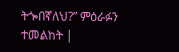ትጐበኛለህ?” ምዕራፉን ተመልከት |